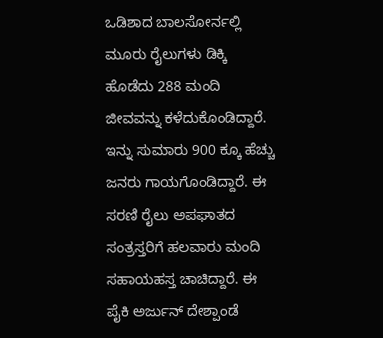ಒಡಿಶಾದ ಬಾಲಸೋರ್ನಲ್ಲಿ ಮೂರು ರೈಲುಗಳು ಡಿಕ್ಕಿ ಹೊಡೆದು 288 ಮಂದಿ ಜೀವವನ್ನು ಕಳೆದುಕೊಂಡಿದ್ದಾರೆ. ಇನ್ನು ಸುಮಾರು 900 ಕ್ಕೂ ಹೆಚ್ಚು ಜನರು ಗಾಯಗೊಂಡಿದ್ದಾರೆ. ಈ ಸರಣಿ ರೈಲು ಅಪಘಾತದ ಸಂತ್ರಸ್ತರಿಗೆ ಹಲವಾರು ಮಂದಿ ಸಹಾಯಹಸ್ತ ಚಾಚಿದ್ದಾರೆ. ಈ ಪೈಕಿ ಅರ್ಜುನ್ ದೇಶ್ಪಾಂಡೆ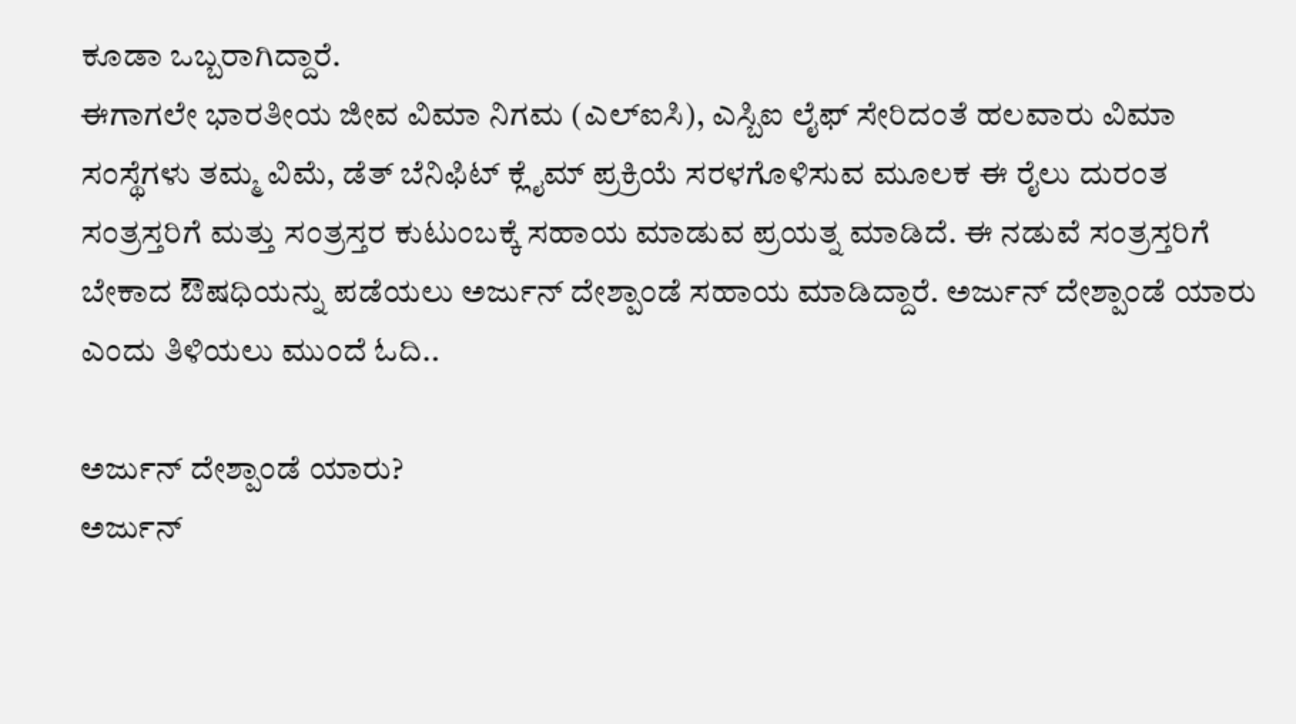ಕೂಡಾ ಒಬ್ಬರಾಗಿದ್ದಾರೆ.
ಈಗಾಗಲೇ ಭಾರತೀಯ ಜೀವ ವಿಮಾ ನಿಗಮ (ಎಲ್ಐಸಿ), ಎಸ್ಬಿಐ ಲೈಫ್ ಸೇರಿದಂತೆ ಹಲವಾರು ವಿಮಾ ಸಂಸ್ಥೆಗಳು ತಮ್ಮ ವಿಮೆ, ಡೆತ್ ಬೆನಿಫಿಟ್ ಕ್ಲೈಮ್ ಪ್ರಕ್ರಿಯೆ ಸರಳಗೊಳಿಸುವ ಮೂಲಕ ಈ ರೈಲು ದುರಂತ ಸಂತ್ರಸ್ತರಿಗೆ ಮತ್ತು ಸಂತ್ರಸ್ತರ ಕುಟುಂಬಕ್ಕೆ ಸಹಾಯ ಮಾಡುವ ಪ್ರಯತ್ನ ಮಾಡಿದೆ. ಈ ನಡುವೆ ಸಂತ್ರಸ್ತರಿಗೆ ಬೇಕಾದ ಔಷಧಿಯನ್ನು ಪಡೆಯಲು ಅರ್ಜುನ್ ದೇಶ್ಪಾಂಡೆ ಸಹಾಯ ಮಾಡಿದ್ದಾರೆ. ಅರ್ಜುನ್ ದೇಶ್ಪಾಂಡೆ ಯಾರು ಎಂದು ತಿಳಿಯಲು ಮುಂದೆ ಓದಿ..

ಅರ್ಜುನ್ ದೇಶ್ಪಾಂಡೆ ಯಾರು?
ಅರ್ಜುನ್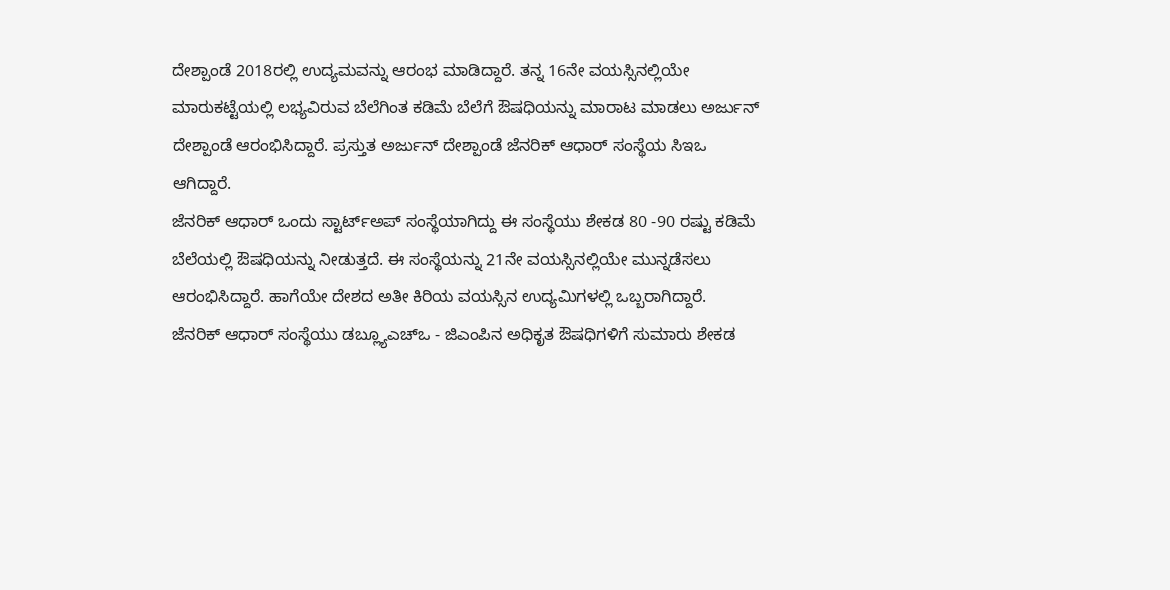ದೇಶ್ಪಾಂಡೆ 2018ರಲ್ಲಿ ಉದ್ಯಮವನ್ನು ಆರಂಭ ಮಾಡಿದ್ದಾರೆ. ತನ್ನ 16ನೇ ವಯಸ್ಸಿನಲ್ಲಿಯೇ ಮಾರುಕಟ್ಟೆಯಲ್ಲಿ ಲಭ್ಯವಿರುವ ಬೆಲೆಗಿಂತ ಕಡಿಮೆ ಬೆಲೆಗೆ ಔಷಧಿಯನ್ನು ಮಾರಾಟ ಮಾಡಲು ಅರ್ಜುನ್ ದೇಶ್ಪಾಂಡೆ ಆರಂಭಿಸಿದ್ದಾರೆ. ಪ್ರಸ್ತುತ ಅರ್ಜುನ್ ದೇಶ್ಪಾಂಡೆ ಜೆನರಿಕ್ ಆಧಾರ್ ಸಂಸ್ಥೆಯ ಸಿಇಒ ಆಗಿದ್ದಾರೆ.
ಜೆನರಿಕ್ ಆಧಾರ್ ಒಂದು ಸ್ಟಾರ್ಟ್ಅಪ್ ಸಂಸ್ಥೆಯಾಗಿದ್ದು ಈ ಸಂಸ್ಥೆಯು ಶೇಕಡ 80 -90 ರಷ್ಟು ಕಡಿಮೆ ಬೆಲೆಯಲ್ಲಿ ಔಷಧಿಯನ್ನು ನೀಡುತ್ತದೆ. ಈ ಸಂಸ್ಥೆಯನ್ನು 21ನೇ ವಯಸ್ಸಿನಲ್ಲಿಯೇ ಮುನ್ನಡೆಸಲು ಆರಂಭಿಸಿದ್ದಾರೆ. ಹಾಗೆಯೇ ದೇಶದ ಅತೀ ಕಿರಿಯ ವಯಸ್ಸಿನ ಉದ್ಯಮಿಗಳಲ್ಲಿ ಒಬ್ಬರಾಗಿದ್ದಾರೆ.
ಜೆನರಿಕ್ ಆಧಾರ್ ಸಂಸ್ಥೆಯು ಡಬ್ಲ್ಯೂಎಚ್ಒ - ಜಿಎಂಪಿನ ಅಧಿಕೃತ ಔಷಧಿಗಳಿಗೆ ಸುಮಾರು ಶೇಕಡ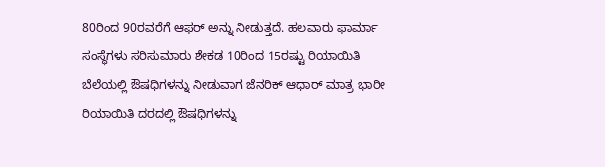80ರಿಂದ 90ರವರೆಗೆ ಆಫರ್ ಅನ್ನು ನೀಡುತ್ತದೆ. ಹಲವಾರು ಫಾರ್ಮಾ ಸಂಸ್ಥೆಗಳು ಸರಿಸುಮಾರು ಶೇಕಡ 10ರಿಂದ 15ರಷ್ಟು ರಿಯಾಯಿತಿ ಬೆಲೆಯಲ್ಲಿ ಔಷಧಿಗಳನ್ನು ನೀಡುವಾಗ ಜೆನರಿಕ್ ಆಧಾರ್ ಮಾತ್ರ ಭಾರೀ ರಿಯಾಯಿತಿ ದರದಲ್ಲಿ ಔಷಧಿಗಳನ್ನು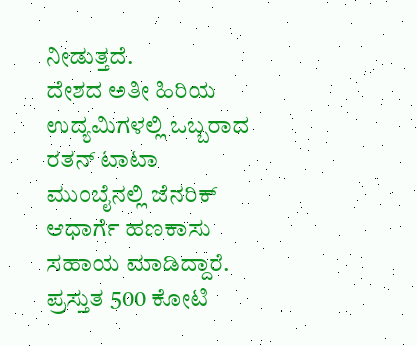ನೀಡುತ್ತದೆ.
ದೇಶದ ಅತೀ ಹಿರಿಯ ಉದ್ಯಮಿಗಳಲ್ಲಿ ಒಬ್ಬರಾದ ರತನ್ ಟಾಟಾ ಮುಂಬೈನಲ್ಲಿ ಜೆನರಿಕ್ ಆಧಾರ್ಗೆ ಹಣಕಾಸು ಸಹಾಯ ಮಾಡಿದ್ದಾರೆ. ಪ್ರಸ್ತುತ 500 ಕೋಟಿ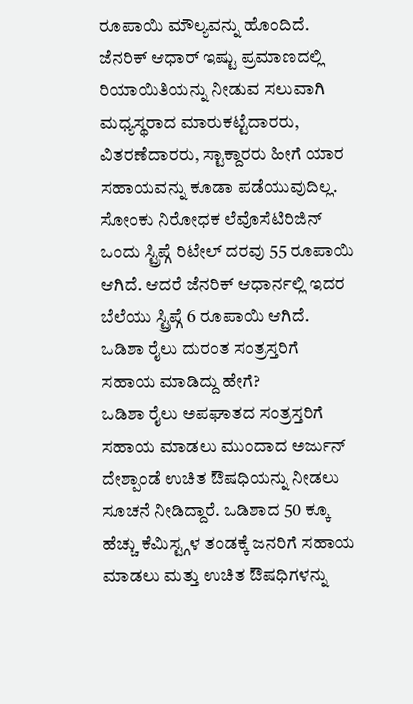ರೂಪಾಯಿ ಮೌಲ್ಯವನ್ನು ಹೊಂದಿದೆ.
ಜೆನರಿಕ್ ಆಧಾರ್ ಇಷ್ಟು ಪ್ರಮಾಣದಲ್ಲಿ ರಿಯಾಯಿತಿಯನ್ನು ನೀಡುವ ಸಲುವಾಗಿ ಮಧ್ಯಸ್ಥರಾದ ಮಾರುಕಟ್ಟೆದಾರರು, ವಿತರಣೆದಾರರು, ಸ್ಟಾಕ್ದಾರರು ಹೀಗೆ ಯಾರ ಸಹಾಯವನ್ನು ಕೂಡಾ ಪಡೆಯುವುದಿಲ್ಲ. ಸೋಂಕು ನಿರೋಧಕ ಲೆವೊಸೆಟಿರಿಜಿನ್ ಒಂದು ಸ್ಟ್ರಿಪ್ಗೆ ರಿಟೇಲ್ ದರವು 55 ರೂಪಾಯಿ ಆಗಿದೆ. ಆದರೆ ಜೆನರಿಕ್ ಆಧಾರ್ನಲ್ಲಿ ಇದರ ಬೆಲೆಯು ಸ್ಟ್ರಿಪ್ಗೆ 6 ರೂಪಾಯಿ ಆಗಿದೆ.
ಒಡಿಶಾ ರೈಲು ದುರಂತ ಸಂತ್ರಸ್ತರಿಗೆ ಸಹಾಯ ಮಾಡಿದ್ದು ಹೇಗೆ?
ಒಡಿಶಾ ರೈಲು ಅಪಘಾತದ ಸಂತ್ರಸ್ತರಿಗೆ ಸಹಾಯ ಮಾಡಲು ಮುಂದಾದ ಅರ್ಜುನ್ ದೇಶ್ಪಾಂಡೆ ಉಚಿತ ಔಷಧಿಯನ್ನು ನೀಡಲು ಸೂಚನೆ ನೀಡಿದ್ದಾರೆ. ಒಡಿಶಾದ 50 ಕ್ಕೂ ಹೆಚ್ಚು ಕೆಮಿಸ್ಟ್ಗಳ ತಂಡಕ್ಕೆ ಜನರಿಗೆ ಸಹಾಯ ಮಾಡಲು ಮತ್ತು ಉಚಿತ ಔಷಧಿಗಳನ್ನು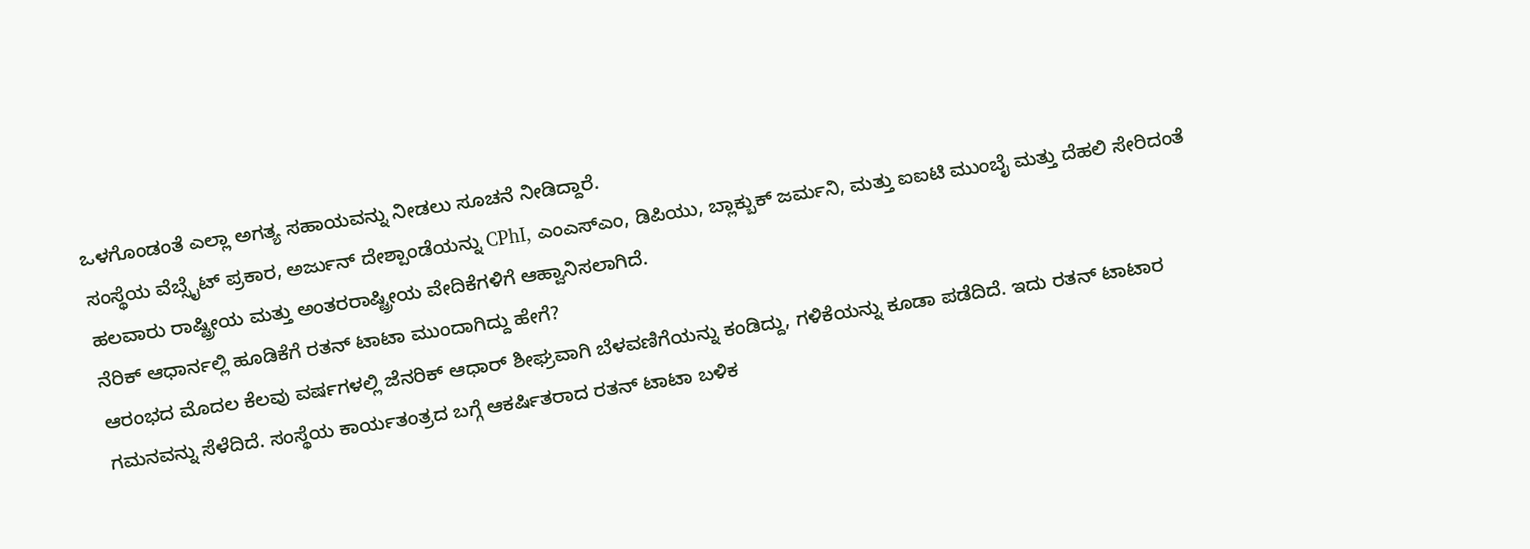ಒಳಗೊಂಡಂತೆ ಎಲ್ಲಾ ಅಗತ್ಯ ಸಹಾಯವನ್ನು ನೀಡಲು ಸೂಚನೆ ನೀಡಿದ್ದಾರೆ.
ಸಂಸ್ಥೆಯ ವೆಬ್ಸೈಟ್ ಪ್ರಕಾರ, ಅರ್ಜುನ್ ದೇಶ್ಪಾಂಡೆಯನ್ನು CPhI, ಎಂಎಸ್ಎಂ, ಡಿಪಿಯು, ಬ್ಲಾಕ್ಬುಕ್ ಜರ್ಮನಿ, ಮತ್ತು ಐಐಟಿ ಮುಂಬೈ ಮತ್ತು ದೆಹಲಿ ಸೇರಿದಂತೆ ಹಲವಾರು ರಾಷ್ಟ್ರೀಯ ಮತ್ತು ಅಂತರರಾಷ್ಟ್ರೀಯ ವೇದಿಕೆಗಳಿಗೆ ಆಹ್ವಾನಿಸಲಾಗಿದೆ.
ನೆರಿಕ್ ಆಧಾರ್ನಲ್ಲಿ ಹೂಡಿಕೆಗೆ ರತನ್ ಟಾಟಾ ಮುಂದಾಗಿದ್ದು ಹೇಗೆ?
ಆರಂಭದ ಮೊದಲ ಕೆಲವು ವರ್ಷಗಳಲ್ಲಿ ಜೆನರಿಕ್ ಆಧಾರ್ ಶೀಘ್ರವಾಗಿ ಬೆಳವಣಿಗೆಯನ್ನು ಕಂಡಿದ್ದು, ಗಳಿಕೆಯನ್ನು ಕೂಡಾ ಪಡೆದಿದೆ. ಇದು ರತನ್ ಟಾಟಾರ ಗಮನವನ್ನು ಸೆಳೆದಿದೆ. ಸಂಸ್ಥೆಯ ಕಾರ್ಯತಂತ್ರದ ಬಗ್ಗೆ ಆಕರ್ಷಿತರಾದ ರತನ್ ಟಾಟಾ ಬಳಿಕ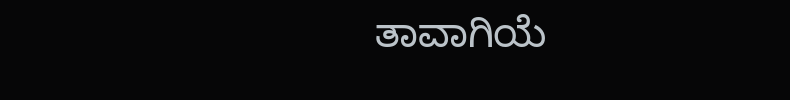ತಾವಾಗಿಯೆ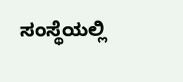ಸಂಸ್ಥೆಯಲ್ಲಿ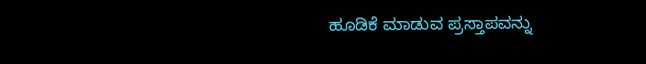ಹೂಡಿಕೆ ಮಾಡುವ ಪ್ರಸ್ತಾಪವನ್ನು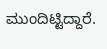ಮುಂದಿಟ್ಟಿದ್ದಾರೆ.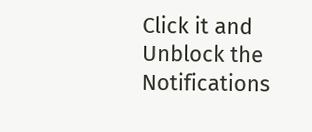Click it and Unblock the Notifications